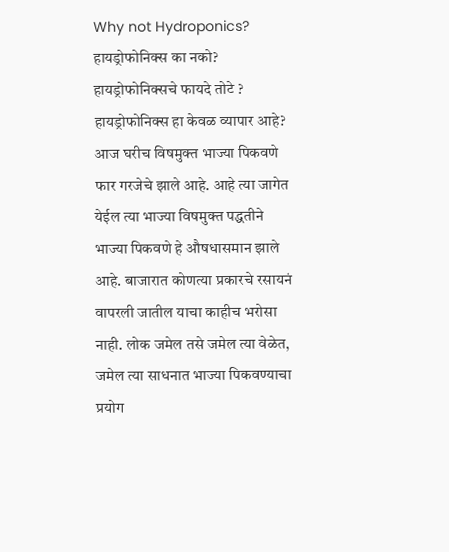Why not Hydroponics?
हायड्रोफोनिक्स का नको?
हायड्रोफोनिक्सचे फायदे तोटे ?
हायड्रोफोनिक्स हा केवळ व्यापार आहे?
आज घरीच विषमुक्त भाज्या पिकवणे फार गरजेचे झाले आहे. आहे त्या जागेत येईल त्या भाज्या विषमुक्त पद्धतीने भाज्या पिकवणे हे औषधासमान झाले आहे. बाजारात कोणत्या प्रकारचे रसायनं वापरली जातील याचा काहीच भरोसा नाही. लोक जमेल तसे जमेल त्या वेळेत, जमेल त्या साधनात भाज्या पिकवण्याचा प्रयोग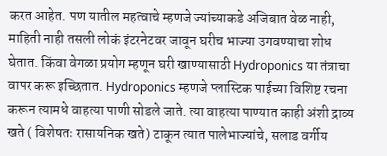करत आहेत. पण यातील महत्वाचे म्हणजे ज्यांच्याकडे अजिबात वेळ नाही, माहिती नाही तसली लोकं इंटरनेटवर जावून घरीच भाज्या उगवण्याचा शोध घेतात. किंवा वेगळा प्रयोग म्हणून घरी खाण्यासाठी Hydroponics या तंत्राचा वापर करू इच्छितात. Hydroponics म्हणजे प्लास्टिक पाईच्या विशिष्ट रचना करून त्यामधे वाहत्या पाणी सोडले जाते. त्या वाहत्या पाण्यात काही अंशी द्राव्य खते ( विशेषतः रासायनिक खते) टाकून त्यात पालेभाज्यांचे, सलाड वर्गीय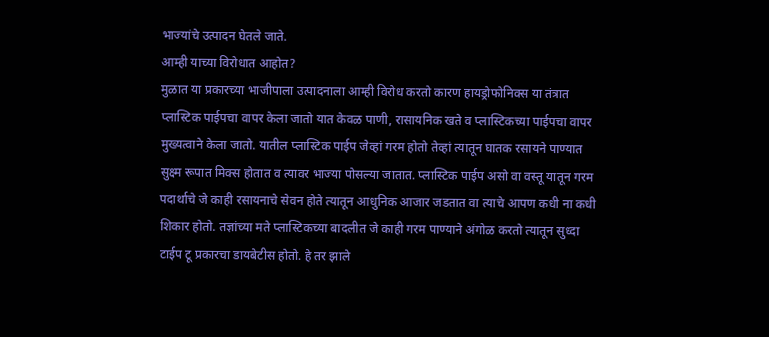भाज्यांचे उत्पादन घेतले जाते.
आम्ही याच्या विरोधात आहोत?
मुळात या प्रकारच्या भाजीपाला उत्पादनाला आम्ही विरोध करतो कारण हायड्रोफोनिक्स या तंत्रात प्लास्टिक पाईपचा वापर केला जातो यात केवळ पाणी, रासायनिक खते व प्लास्टिकच्या पाईपचा वापर मुख्यत्वाने केला जातो. यातील प्लास्टिक पाईप जेव्हां गरम होतो तेव्हां त्यातून घातक रसायने पाण्यात सुक्ष्म रूपात मिक्स होतात व त्यावर भाज्या पोसल्या जातात. प्लास्टिक पाईप असो वा वस्तू यातून गरम पदार्थाचे जे काही रसायनाचे सेवन होते त्यातून आधुनिक आजार जडतात वा त्याचे आपण कधी ना कधी शिकार होतो. तज्ञांच्या मते प्लास्टिकच्या बादलीत जे काही गरम पाण्याने अंगोळ करतो त्यातून सुध्दा टाईप टू प्रकारचा डायबेटीस होतो. हे तर झाले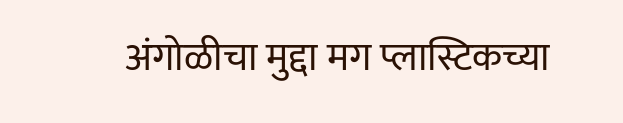अंगोळीचा मुद्दा मग प्लास्टिकच्या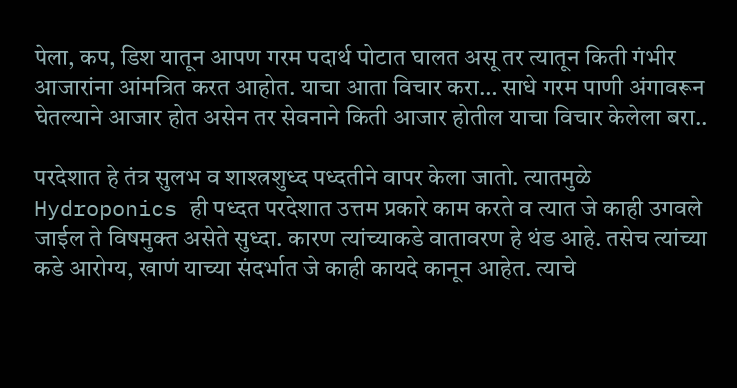पेला, कप, डिश यातून आपण गरम पदार्थ पोटात घालत असू तर त्यातून किती गंभीर आजारांना आंमत्रित करत आहोत. याचा आता विचार करा… साधे गरम पाणी अंगावरून घेतल्याने आजार होत असेन तर सेवनाने किती आजार होतील याचा विचार केलेला बरा..

परदेशात हे तंत्र सुलभ व शाश्त्रशुध्द पध्दतीने वापर केला जातो. त्यातमुळे Hydroponics ही पध्दत परदेशात उत्तम प्रकारे काम करते व त्यात जे काही उगवले जाईल ते विषमुक्त असेते सुध्दा. कारण त्यांच्याकडे वातावरण हे थंड आहे. तसेच त्यांच्या कडे आरोग्य, खाणं याच्या संदर्भात जे काही कायदे कानून आहेत. त्याचे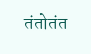तंतोतंत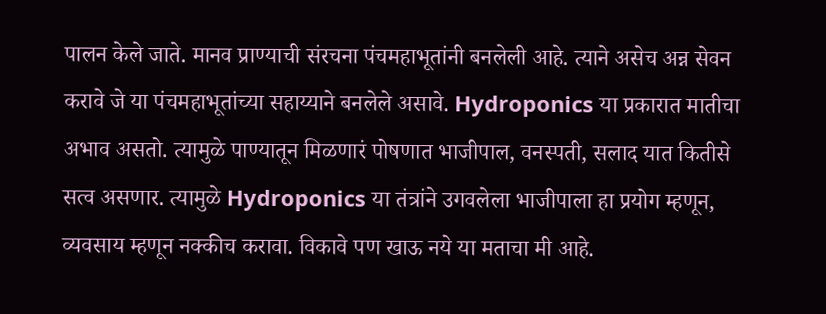पालन केले जाते. मानव प्राण्याची संरचना पंचमहाभूतांनी बनलेली आहे. त्याने असेच अन्न सेवन करावे जे या पंचमहाभूतांच्या सहाय्याने बनलेले असावे. Hydroponics या प्रकारात मातीचा अभाव असतो. त्यामुळे पाण्यातून मिळणारं पोषणात भाजीपाल, वनस्पती, सलाद यात कितीसे सत्व असणार. त्यामुळे Hydroponics या तंत्रांने उगवलेला भाजीपाला हा प्रयोग म्हणून, व्यवसाय म्हणून नक्कीच करावा. विकावे पण खाऊ नये या मताचा मी आहे.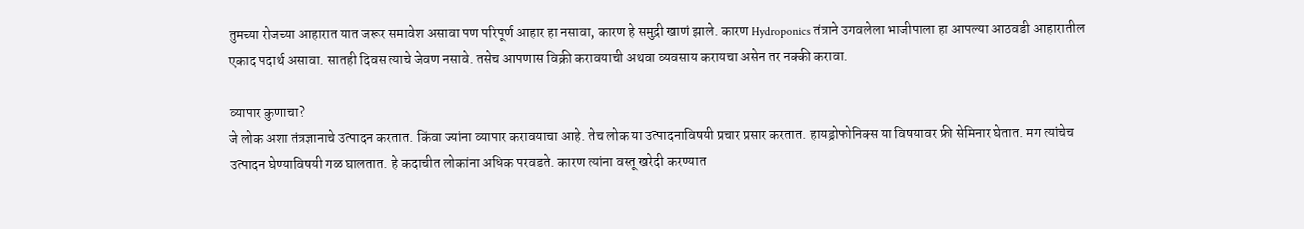तुमच्या रोजच्या आहारात यात जरूर समावेश असावा पण परिपूर्ण आहार हा नसावा, कारण हे समुद्री खाणं झाले. कारण Hydroponics तंत्राने उगवलेला भाजीपाला हा आपल्या आठवडी आहारातील एकाद पदार्थ असावा. सातही दिवस त्याचे जेवण नसावे. तसेच आपणास विक्री करावयाची अथवा व्यवसाय करायचा असेन तर नक्की करावा.

व्यापार कुणाचा?
जे लोक अशा तंत्रज्ञानाचे उत्पादन करतात. किंवा ज्यांना व्यापार करावयाचा आहे. तेच लोक या उत्पादनाविषयी प्रचार प्रसार करतात. हायड्रोफोनिक्स या विषयावर फ्री सेमिनार घेतात. मग त्यांचेच उत्पादन घेण्याविषयी गळ घालतात. हे कदाचीत लोकांना अधिक परवडते. कारण त्यांना वस्तू खरेदी करण्यात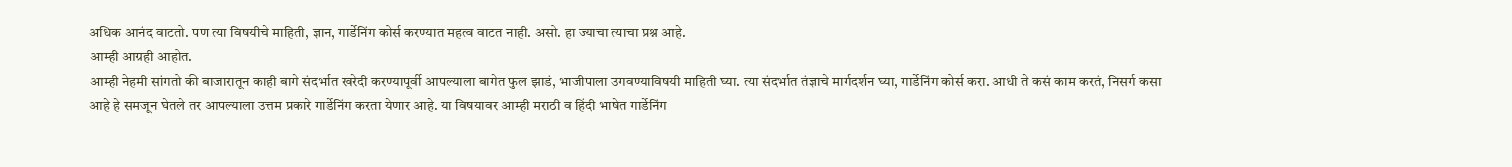अधिक आनंद वाटतो. पण त्या विषयीचे माहिती, ज्ञान, गार्डेनिंग कोर्स करण्यात महत्व वाटत नाही. असो. हा ज्याचा त्याचा प्रश्न आहे.
आम्ही आग्रही आहोत.
आम्ही नेहमी सांगतो की बाजारातून काही बागे संदर्भात खरेदी करण्यापूर्वी आपल्याला बागेत फुल झाडं, भाजीपाला उगवण्याविषयी माहिती घ्या. त्या संदर्भात तंज्ञाचे मार्गदर्शन घ्या, गार्डेनिंग कोर्स करा. आधी ते कसं काम करतं, निसर्ग कसा आहे हे समजून घेतले तर आपल्याला उत्तम प्रकारे गार्डेनिंग करता येणार आहे. या विषयावर आम्ही मराठी व हिंदी भाषेत गार्डेनिंग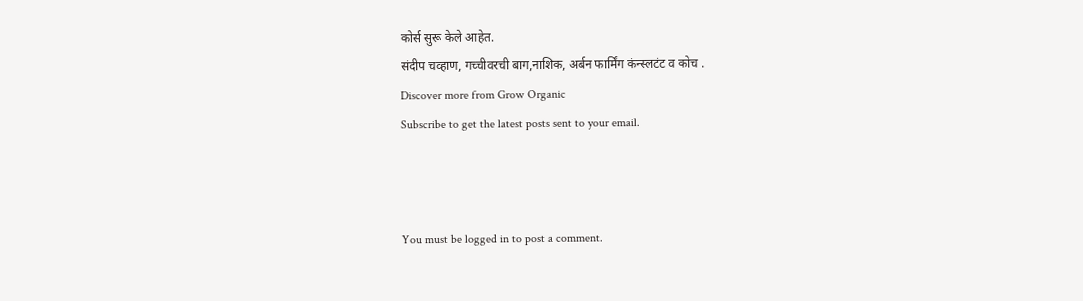कोर्स सुरू केले आहेत.
संदीप चव्हाण, गच्चीवरची बाग,नाशिक, अर्बन फार्मिंग कंन्स्लटंट व कोच .
Discover more from Grow Organic
Subscribe to get the latest posts sent to your email.



You must be logged in to post a comment.